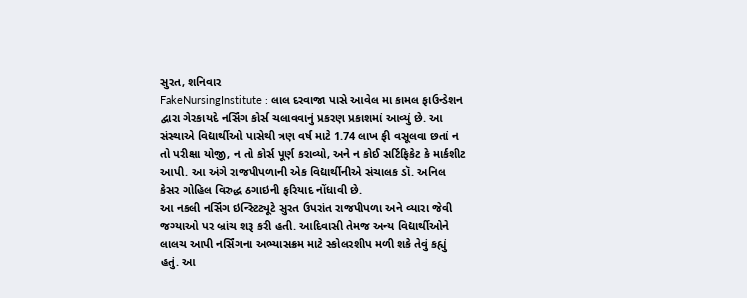સુરત, શનિવાર
FakeNursingInstitute : લાલ દરવાજા પાસે આવેલ મા કામલ ફાઉન્ડેશન દ્વારા ગેરકાયદે નર્સિંગ કોર્સ ચલાવવાનું પ્રકરણ પ્રકાશમાં આવ્યું છે. આ સંસ્થાએ વિદ્યાર્થીઓ પાસેથી ત્રણ વર્ષ માટે 1.74 લાખ ફી વસૂલવા છતાં ન તો પરીક્ષા યોજી, ન તો કોર્સ પૂર્ણ કરાવ્યો, અને ન કોઈ સર્ટિફિકેટ કે માર્કશીટ આપી. આ અંગે રાજપીપળાની એક વિદ્યાર્થીનીએ સંચાલક ડૉ. અનિલ કેસર ગોહિલ વિરુદ્ધ ઠગાઇની ફરિયાદ નોંધાવી છે.
આ નકલી નર્સિંગ ઇન્સ્ટિટ્યૂટે સુરત ઉપરાંત રાજપીપળા અને વ્યારા જેવી જગ્યાઓ પર બ્રાંચ શરૂ કરી હતી. આદિવાસી તેમજ અન્ય વિદ્યાર્થીઓને લાલચ આપી નર્સિંગના અભ્યાસક્રમ માટે સ્કોલરશીપ મળી શકે તેવું કહ્યું હતું. આ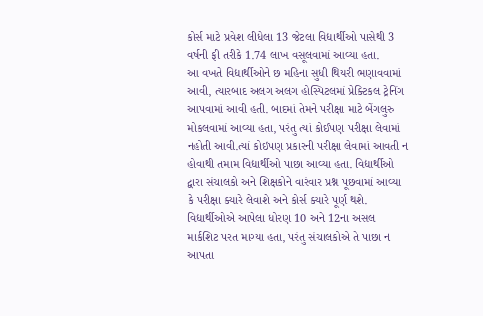કોર્સ માટે પ્રવેશ લીધેલા 13 જેટલા વિદ્યાર્થીઓ પાસેથી 3 વર્ષની ફી તરીકે 1.74 લાખ વસૂલવામાં આવ્યા હતા.
આ વખતે વિદ્યાર્થીઓને છ મહિના સુધી થિયરી ભણાવવામાં આવી, ત્યારબાદ અલગ અલગ હોસ્પિટલમાં પ્રેક્ટિકલ ટ્રેનિંગ આપવામાં આવી હતી. બાદમાં તેમને પરીક્ષા માટે બેંગલુરુ મોકલવામાં આવ્યા હતા, પરંતુ ત્યાં કોઈપણ પરીક્ષા લેવામાં નહોતી આવી.ત્યાં કોઇપણ પ્રકારની પરીક્ષા લેવામાં આવતી ન હોવાથી તમામ વિદ્યાર્થીઓ પાછા આવ્યા હતા. વિદ્યાર્થીઓ દ્વારા સંચાલકો અને શિક્ષકોને વારંવાર પ્રશ્ન પૂછવામાં આવ્યા કે પરીક્ષા ક્યારે લેવાશે અને કોર્સ ક્યારે પૂર્ણ થશે.
વિદ્યાર્થીઓએ આપેલા ધોરણ 10 અને 12ના અસલ માર્કશિટ પરત માગ્યા હતા, પરંતુ સંચાલકોએ તે પાછા ન આપતા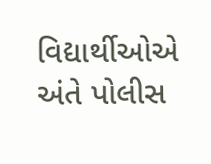વિદ્યાર્થીઓએ અંતે પોલીસ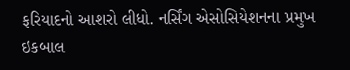ફરિયાદનો આશરો લીધો. નર્સિંગ એસોસિયેશનના પ્રમુખ ઇકબાલ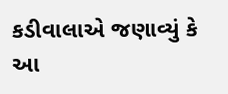કડીવાલાએ જણાવ્યું કે આ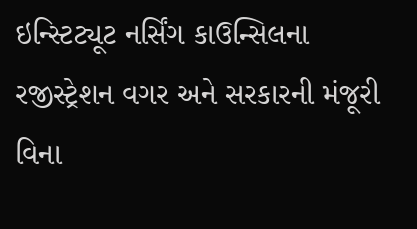ઇન્સ્ટિટ્યૂટ નર્સિંગ કાઉન્સિલના રજીસ્ટ્રેશન વગર અને સરકારની મંજૂરી વિના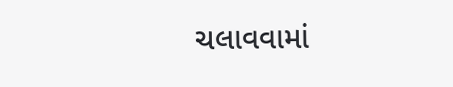ચલાવવામાં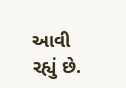આવી રહ્યું છે.